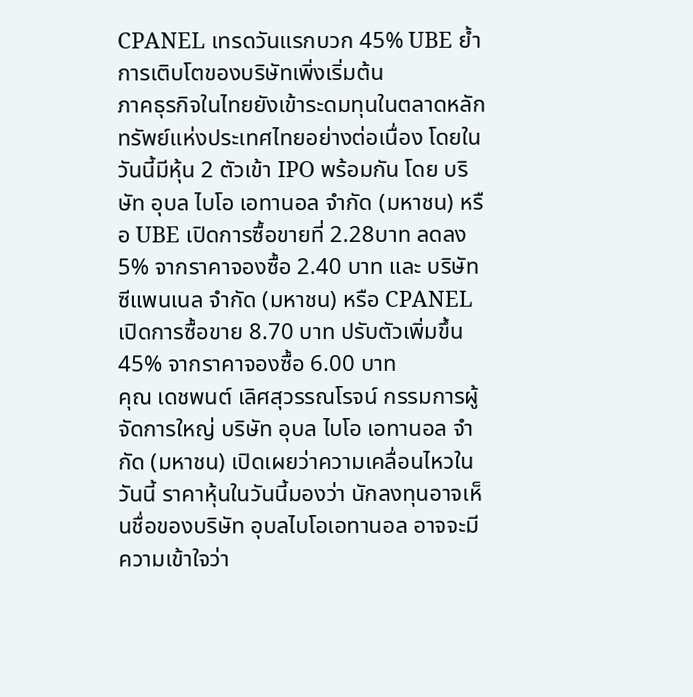CPANEL เทรดวันแรกบวก 45% UBE ย้ำการเติบโตของบริษัทเพิ่งเริ่มต้น
ภาคธุรกิจในไทยยังเข้าระดมทุนในตลาดหลักทรัพย์แห่งประเทศไทยอย่างต่อเนื่อง โดยในวันนี้มีหุ้น 2 ตัวเข้า IPO พร้อมกัน โดย บริษัท อุบล ไบโอ เอทานอล จำกัด (มหาชน) หรือ UBE เปิดการซื้อขายที่ 2.28บาท ลดลง 5% จากราคาจองซื้อ 2.40 บาท และ บริษัท ซีแพนเนล จำกัด (มหาชน) หรือ CPANEL เปิดการซื้อขาย 8.70 บาท ปรับตัวเพิ่มขึ้น 45% จากราคาจองซื้อ 6.00 บาท
คุณ เดชพนต์ เลิศสุวรรณโรจน์ กรรมการผู้จัดการใหญ่ บริษัท อุบล ไบโอ เอทานอล จำกัด (มหาชน) เปิดเผยว่าความเคลื่อนไหวในวันนี้ ราคาหุ้นในวันนี้มองว่า นักลงทุนอาจเห็นชื่อของบริษัท อุบลไบโอเอทานอล อาจจะมีความเข้าใจว่า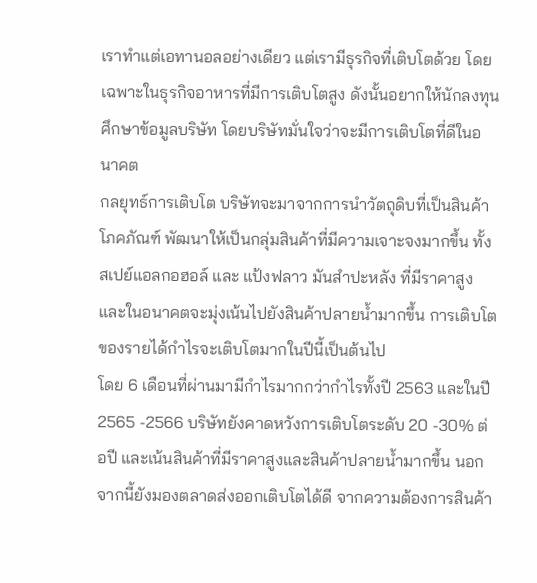เราทำแต่เอทานอลอย่างเดียว แต่เรามีธุรกิจที่เติบโตด้วย โดยเฉพาะในธุรกิจอาหารที่มีการเติบโตสูง ดังนั้นอยากให้นักลงทุนศึกษาข้อมูลบริษัท โดยบริษัทมั่นใจว่าจะมีการเติบโตที่ดีในอนาคต
กลยุทธ์การเติบโต บริษัทจะมาจากการนำวัตถุดิบที่เป็นสินค้าโภคภัณฑ์ พัฒนาให้เป็นกลุ่มสินค้าที่มีความเจาะจงมากขึ้น ทั้งสเปย์แอลกอฮอล์ และ แป้งฟลาว มันสำปะหลัง ที่มีราคาสูง และในอนาคตจะมุ่งเน้นไปยังสินค้าปลายน้ำมากขึ้น การเติบโตของรายได้กำไรจะเติบโตมากในปีนี้เป็นต้นไป
โดย 6 เดือนที่ผ่านมามีกำไรมากกว่ากำไรทั้งปี 2563 และในปี2565 -2566 บริษัทยังคาดหวังการเติบโตระดับ 20 -30% ต่อปี และเน้นสินค้าที่มีราคาสูงและสินค้าปลายน้ำมากขึ้น นอกจากนี้ยังมองตลาดส่งออกเติบโตได้ดี จากความต้องการสินค้า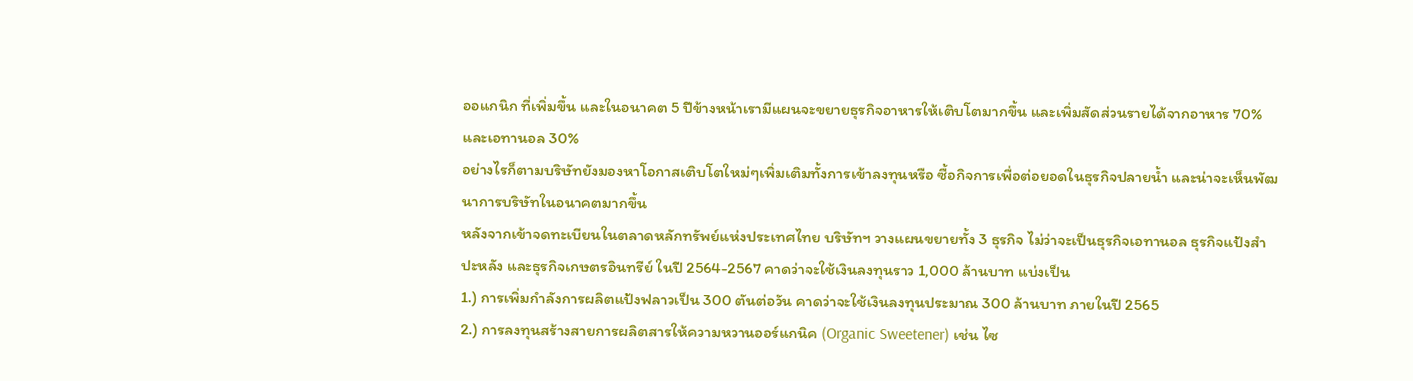ออแกนิก ที่เพิ่มขึ้น และในอนาคต 5 ปีข้างหน้าเรามีแผนจะขยายธุรกิจอาหารให้เติบโตมากขึ้น และเพิ่มสัดส่วนรายได้จากอาหาร 70% และเอทานอล 30%
อย่างไรก็ตามบริษัทยังมองหาโอกาสเติบโตใหม่ๆเพิ่มเติมทั้งการเข้าลงทุนหรือ ซื้อกิจการเพื่อต่อยอดในธุรกิจปลายน้ำ และน่าจะเห็นพัฒนาการบริษัทในอนาคตมากขึ้น
หลังจากเข้าจดทะเบียนในตลาดหลักทรัพย์แห่งประเทศไทย บริษัทฯ วางแผนขยายทั้ง 3 ธุรกิจ ไม่ว่าจะเป็นธุรกิจเอทานอล ธุรกิจแป้งสำปะหลัง และธุรกิจเกษตรอินทรีย์ ในปี 2564-2567 คาดว่าจะใช้เงินลงทุนราว 1,000 ล้านบาท แบ่งเป็น
1.) การเพิ่มกำลังการผลิตแป้งฟลาวเป็น 300 ตันต่อวัน คาดว่าจะใช้เงินลงทุนประมาณ 300 ล้านบาท ภายในปี 2565
2.) การลงทุนสร้างสายการผลิตสารให้ความหวานออร์แกนิค (Organic Sweetener) เช่น ไซ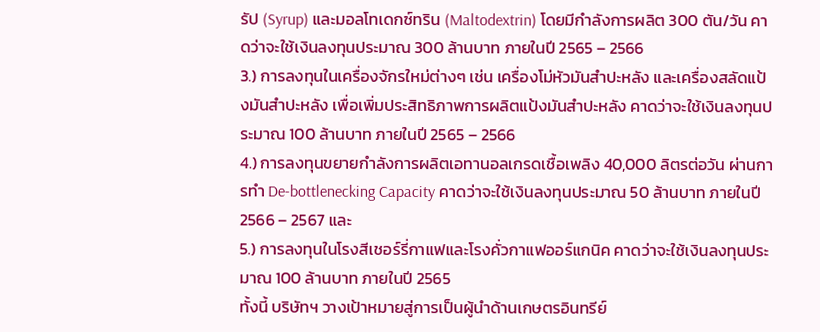รัป (Syrup) และมอลโทเดกซ์ทริน (Maltodextrin) โดยมีกำลังการผลิต 300 ตัน/วัน คาดว่าจะใช้เงินลงทุนประมาณ 300 ล้านบาท ภายในปี 2565 – 2566
3.) การลงทุนในเครื่องจักรใหม่ต่างๆ เช่น เครื่องโม่หัวมันสำปะหลัง และเครื่องสลัดแป้งมันสำปะหลัง เพื่อเพิ่มประสิทธิภาพการผลิตแป้งมันสำปะหลัง คาดว่าจะใช้เงินลงทุนประมาณ 100 ล้านบาท ภายในปี 2565 – 2566
4.) การลงทุนขยายกำลังการผลิตเอทานอลเกรดเชื้อเพลิง 40,000 ลิตรต่อวัน ผ่านการทำ De-bottlenecking Capacity คาดว่าจะใช้เงินลงทุนประมาณ 50 ล้านบาท ภายในปี 2566 – 2567 และ
5.) การลงทุนในโรงสีเชอร์รี่กาแฟและโรงคั่วกาแฟออร์แกนิค คาดว่าจะใช้เงินลงทุนประมาณ 100 ล้านบาท ภายในปี 2565
ทั้งนี้ บริษัทฯ วางเป้าหมายสู่การเป็นผู้นำด้านเกษตรอินทรีย์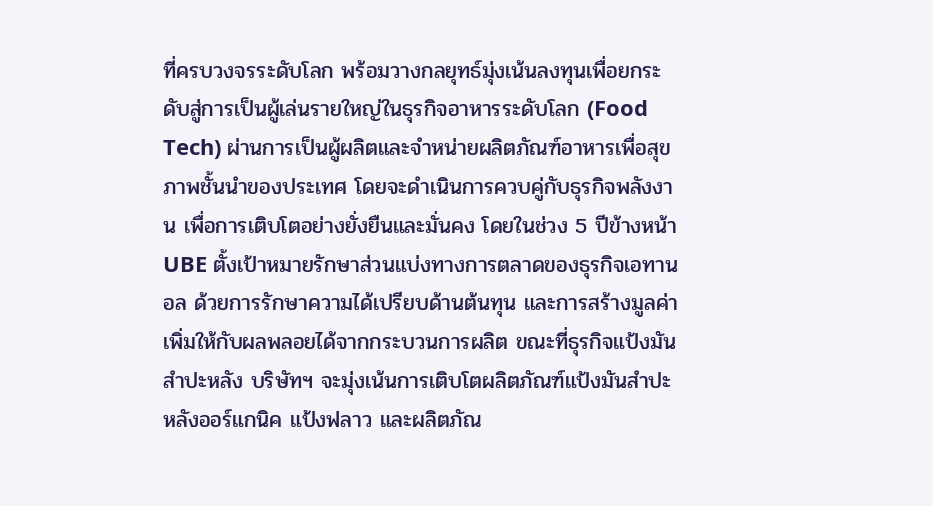ที่ครบวงจรระดับโลก พร้อมวางกลยุทธ์มุ่งเน้นลงทุนเพื่อยกระดับสู่การเป็นผู้เล่นรายใหญ่ในธุรกิจอาหารระดับโลก (Food Tech) ผ่านการเป็นผู้ผลิตและจำหน่ายผลิตภัณฑ์อาหารเพื่อสุขภาพชั้นนำของประเทศ โดยจะดำเนินการควบคู่กับธุรกิจพลังงาน เพื่อการเติบโตอย่างยั่งยืนและมั่นคง โดยในช่วง 5 ปีข้างหน้า UBE ตั้งเป้าหมายรักษาส่วนแบ่งทางการตลาดของธุรกิจเอทานอล ด้วยการรักษาความได้เปรียบด้านต้นทุน และการสร้างมูลค่าเพิ่มให้กับผลพลอยได้จากกระบวนการผลิต ขณะที่ธุรกิจแป้งมันสำปะหลัง บริษัทฯ จะมุ่งเน้นการเติบโตผลิตภัณฑ์แป้งมันสำปะหลังออร์แกนิค แป้งฟลาว และผลิตภัณ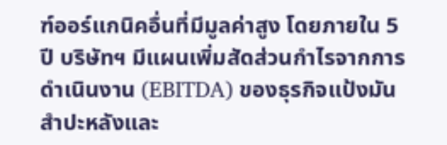ฑ์ออร์แกนิคอื่นที่มีมูลค่าสูง โดยภายใน 5 ปี บริษัทฯ มีแผนเพิ่มสัดส่วนกำไรจากการดำเนินงาน (EBITDA) ของธุรกิจแป้งมันสำปะหลังและ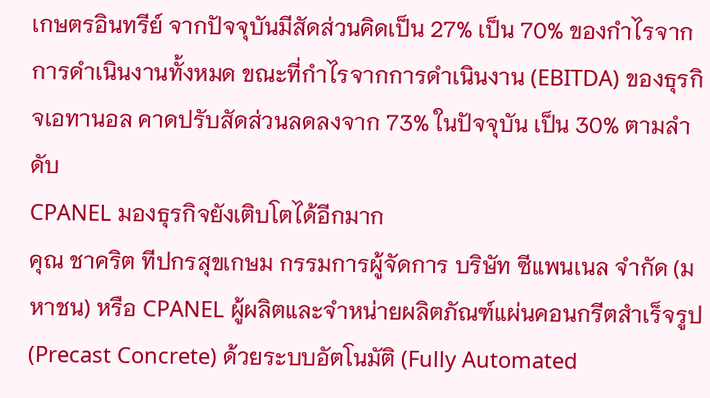เกษตรอินทรีย์ จากปัจจุบันมีสัดส่วนคิดเป็น 27% เป็น 70% ของกำไรจากการดำเนินงานทั้งหมด ขณะที่กำไรจากการดำเนินงาน (EBITDA) ของธุรกิจเอทานอล คาดปรับสัดส่วนลดลงจาก 73% ในปัจจุบัน เป็น 30% ตามลำดับ
CPANEL มองธุรกิจยังเติบโตได้อีกมาก
คุณ ชาคริต ทีปกรสุขเกษม กรรมการผู้จัดการ บริษัท ซีแพนเนล จำกัด (มหาชน) หรือ CPANEL ผู้ผลิตและจำหน่ายผลิตภัณฑ์แผ่นคอนกรีตสำเร็จรูป (Precast Concrete) ด้วยระบบอัตโนมัติ (Fully Automated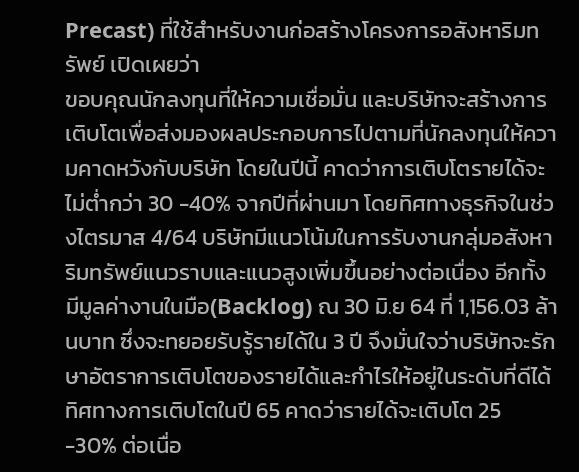Precast) ที่ใช้สำหรับงานก่อสร้างโครงการอสังหาริมทรัพย์ เปิดเผยว่า
ขอบคุณนักลงทุนที่ให้ความเชื่อมั่น และบริษัทจะสร้างการเติบโตเพื่อส่งมองผลประกอบการไปตามที่นักลงทุนให้ความคาดหวังกับบริษัท โดยในปีนี้ คาดว่าการเติบโตรายได้จะไม่ต่ำกว่า 30 -40% จากปีที่ผ่านมา โดยทิศทางธุรกิจในช่วงไตรมาส 4/64 บริษัทมีแนวโน้มในการรับงานกลุ่มอสังหาริมทรัพย์แนวราบและแนวสูงเพิ่มขึ้นอย่างต่อเนื่อง อีกทั้งมีมูลค่างานในมือ(Backlog) ณ 30 มิ.ย 64 ที่ 1,156.03 ล้านบาท ซึ่งจะทยอยรับรู้รายได้ใน 3 ปี จึงมั่นใจว่าบริษัทจะรักษาอัตราการเติบโตของรายได้และกำไรให้อยู่ในระดับที่ดีได้
ทิศทางการเติบโตในปี 65 คาดว่ารายได้จะเติบโต 25 -30% ต่อเนื่อ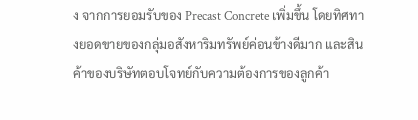ง จากการยอมรับของ Precast Concrete เพิ่มขึ้น โดยทิศทางยอดขายของกลุ่มอสังหาริมทรัพย์ค่อนข้างดีมาก และสินค้าของบริษัทตอบโจทย์กับความต้องการของลูกค้า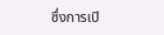ซึ่งการเปิ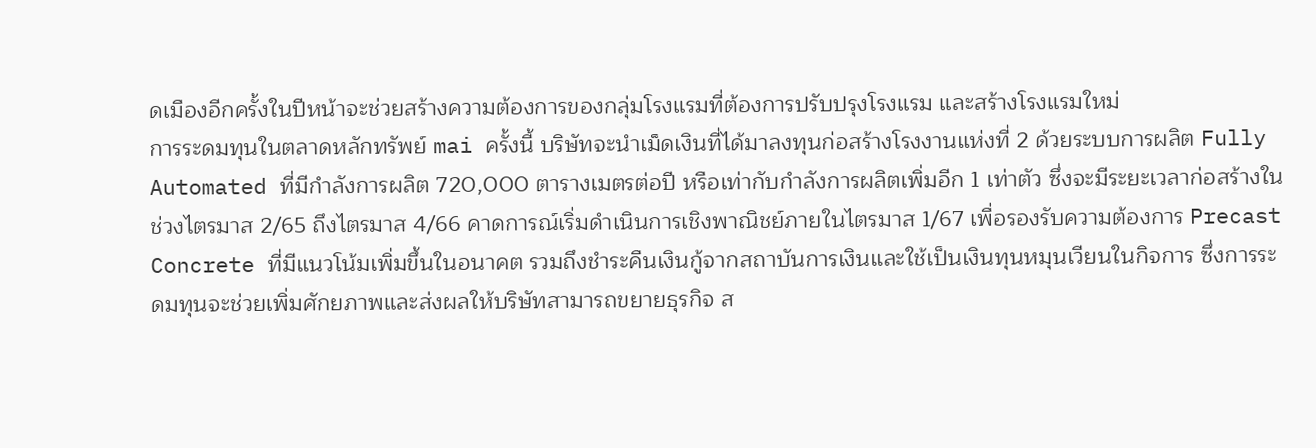ดเมืองอีกครั้งในปีหน้าจะช่วยสร้างความต้องการของกลุ่มโรงแรมที่ต้องการปรับปรุงโรงแรม และสร้างโรงแรมใหม่
การระดมทุนในตลาดหลักทรัพย์ mai ครั้งนี้ บริษัทจะนำเม็ดเงินที่ได้มาลงทุนก่อสร้างโรงงานแห่งที่ 2 ด้วยระบบการผลิต Fully Automated ที่มีกำลังการผลิต 720,000 ตารางเมตรต่อปี หรือเท่ากับกำลังการผลิตเพิ่มอีก 1 เท่าตัว ซึ่งจะมีระยะเวลาก่อสร้างในช่วงไตรมาส 2/65 ถึงไตรมาส 4/66 คาดการณ์เริ่มดำเนินการเชิงพาณิชย์ภายในไตรมาส 1/67 เพื่อรองรับความต้องการ Precast Concrete ที่มีแนวโน้มเพิ่มขึ้นในอนาคต รวมถึงชำระคืนเงินกู้จากสถาบันการเงินและใช้เป็นเงินทุนหมุนเวียนในกิจการ ซึ่งการระดมทุนจะช่วยเพิ่มศักยภาพและส่งผลให้บริษัทสามารถขยายธุรกิจ ส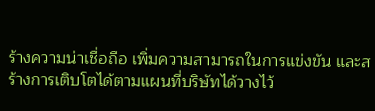ร้างความน่าเชื่อถือ เพิ่มความสามารถในการแข่งขัน และสร้างการเติบโตได้ตามแผนที่บริษัทได้วางไว้